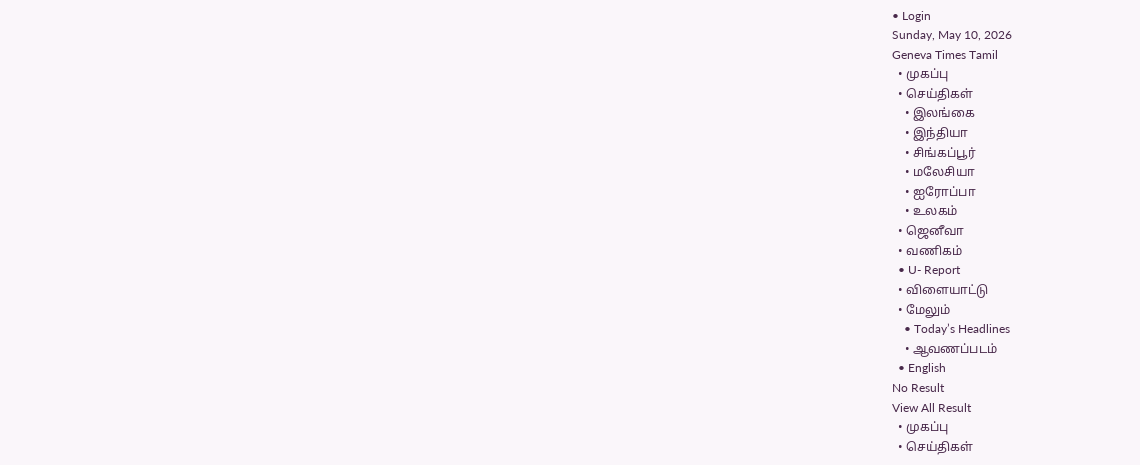• Login
Sunday, May 10, 2026
Geneva Times Tamil
  • முகப்பு
  • செய்திகள்
    • இலங்கை
    • இந்தியா
    • சிங்கப்பூர்
    • மலேசியா
    • ஐரோப்பா
    • உலகம்
  • ஜெனீவா
  • வணிகம்
  • U- Report
  • விளையாட்டு
  • மேலும்
    • Today’s Headlines
    • ஆவணப்படம்
  • English
No Result
View All Result
  • முகப்பு
  • செய்திகள்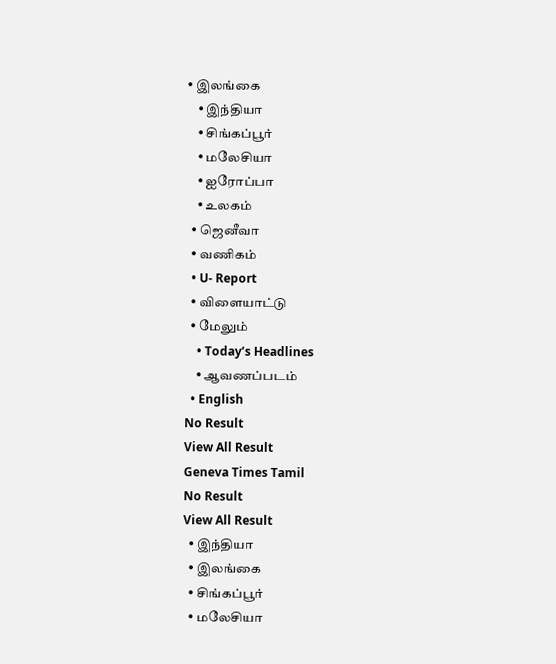• இலங்கை
    • இந்தியா
    • சிங்கப்பூர்
    • மலேசியா
    • ஐரோப்பா
    • உலகம்
  • ஜெனீவா
  • வணிகம்
  • U- Report
  • விளையாட்டு
  • மேலும்
    • Today’s Headlines
    • ஆவணப்படம்
  • English
No Result
View All Result
Geneva Times Tamil
No Result
View All Result
  • இந்தியா
  • இலங்கை
  • சிங்கப்பூர்
  • மலேசியா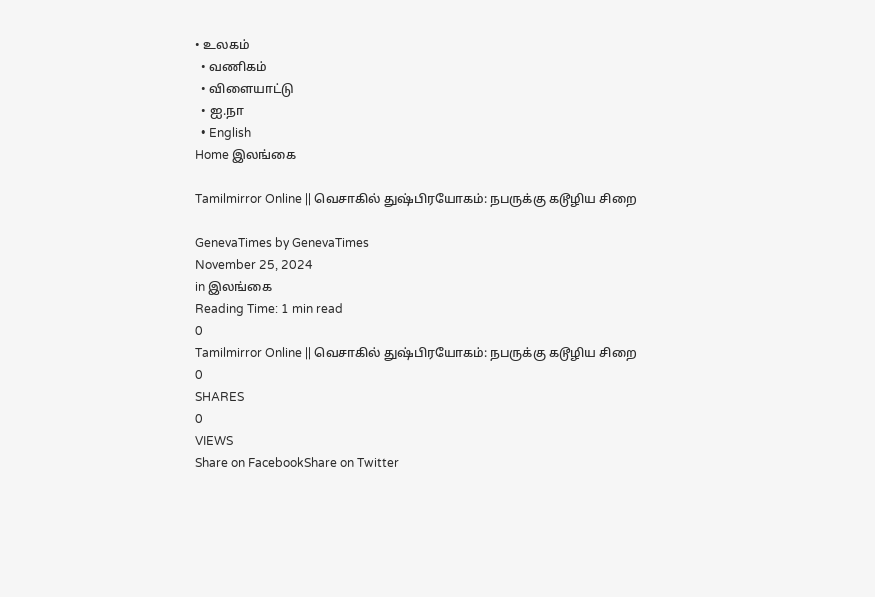• உலகம்
  • வணிகம்
  • விளையாட்டு
  • ஐ.நா
  • English
Home இலங்கை

Tamilmirror Online || வெசாகில் துஷ்பிரயோகம்: நபருக்கு கடூழிய சிறை

GenevaTimes by GenevaTimes
November 25, 2024
in இலங்கை
Reading Time: 1 min read
0
Tamilmirror Online || வெசாகில் துஷ்பிரயோகம்: நபருக்கு கடூழிய சிறை
0
SHARES
0
VIEWS
Share on FacebookShare on Twitter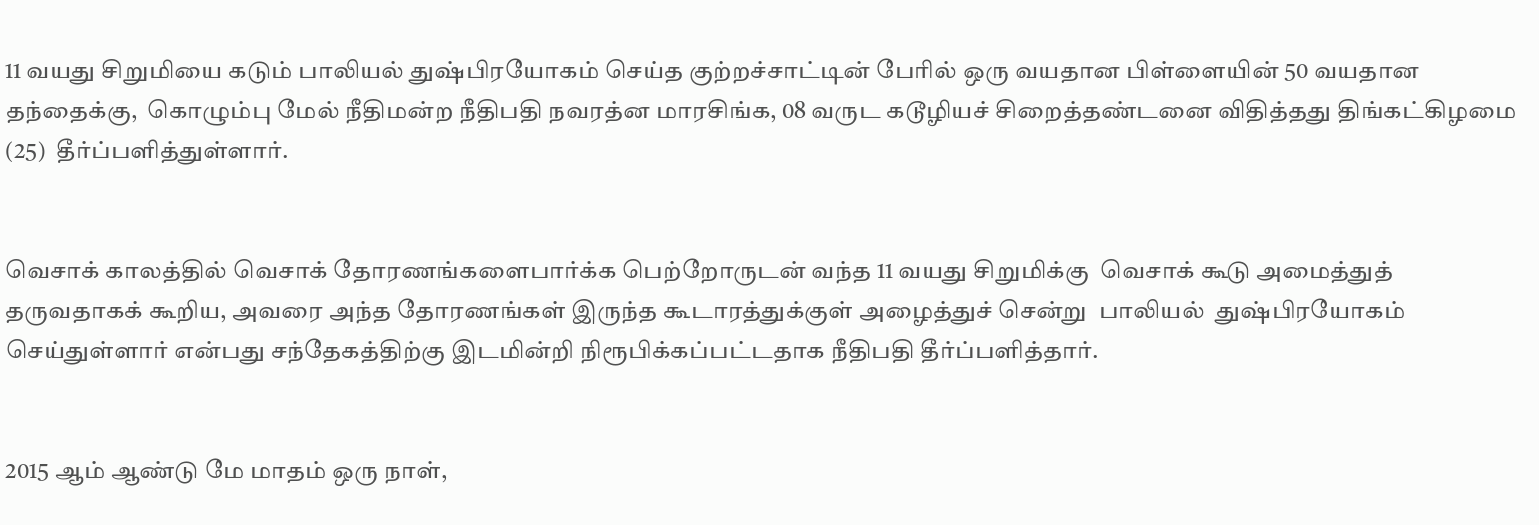11 வயது சிறுமியை கடும் பாலியல் துஷ்பிரயோகம் செய்த குற்றச்சாட்டின் பேரில் ஒரு வயதான பிள்ளையின் 50 வயதான தந்தைக்கு,  கொழும்பு மேல் நீதிமன்ற நீதிபதி நவரத்ன மாரசிங்க, 08 வருட கடூழியச் சிறைத்தண்டனை விதித்தது திங்கட்கிழமை (25)  தீர்ப்பளித்துள்ளார்.


வெசாக் காலத்தில் வெசாக் தோரணங்களைபார்க்க பெற்றோருடன் வந்த 11 வயது சிறுமிக்கு  வெசாக் கூடு அமைத்துத் தருவதாகக் கூறிய, அவரை அந்த தோரணங்கள் இருந்த கூடாரத்துக்குள் அழைத்துச் சென்று  பாலியல்  துஷ்பிரயோகம் செய்துள்ளார் என்பது சந்தேகத்திற்கு இடமின்றி நிரூபிக்கப்பட்டதாக நீதிபதி தீர்ப்பளித்தார்.


2015 ஆம் ஆண்டு மே மாதம் ஒரு நாள்,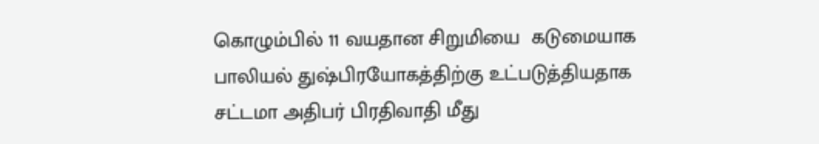கொழும்பில் 11 வயதான சிறுமியை  கடுமையாக பாலியல் துஷ்பிரயோகத்திற்கு உட்படுத்தியதாக சட்டமா அதிபர் பிரதிவாதி மீது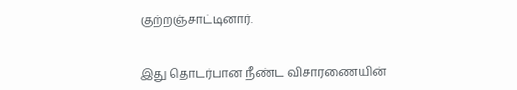குற்றஞ்சாட்டினார்.


இது தொடர்பான நீண்ட விசாரணையின்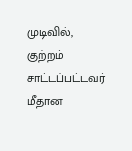முடிவில், குற்றம் சாட்டப்பட்டவர் மீதான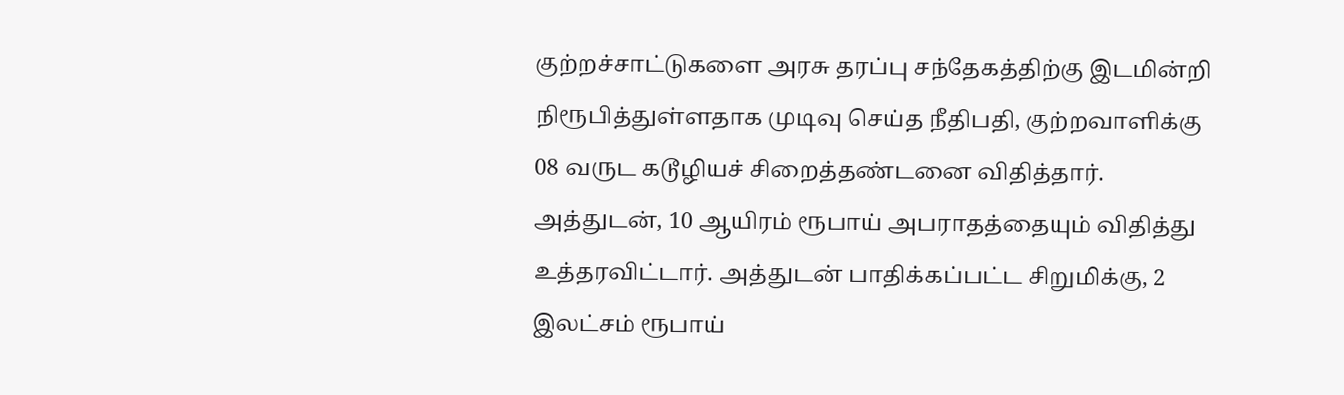குற்றச்சாட்டுகளை அரசு தரப்பு சந்தேகத்திற்கு இடமின்றி நிரூபித்துள்ளதாக முடிவு செய்த நீதிபதி, குற்றவாளிக்கு 08 வருட கடூழியச் சிறைத்தண்டனை விதித்தார். அத்துடன், 10 ஆயிரம் ரூபாய் அபராதத்தையும் விதித்து உத்தரவிட்டார். அத்துடன் பாதிக்கப்பட்ட சிறுமிக்கு, 2 இலட்சம் ரூபாய்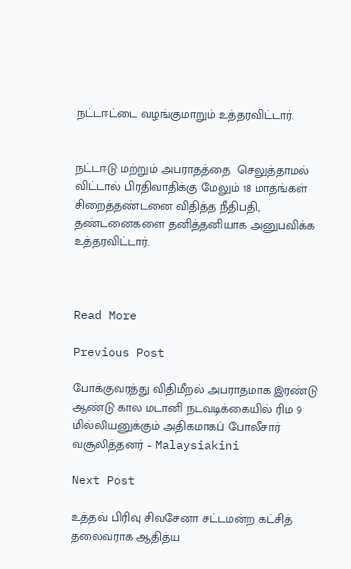நட்டஈட்டை வழங்குமாறும் உத்தரவிட்டார்.


நட்டஈடு மற்றும் அபராதத்தை  செலுத்தாமல் விட்டால் பிரதிவாதிக்கு மேலும் 18 மாதங்கள் சிறைத்தண்டனை விதித்த நீதிபதி, தண்டனைகளை தனித்தனியாக அனுபவிக்க உத்தரவிட்டார்.



Read More

Previous Post

போக்குவரத்து விதிமீறல் அபராதமாக இரண்டு ஆண்டு கால மடானி நடவடிக்கையில் ரிம 9 மில்லியனுக்கும் அதிகமாகப் போலீசார் வசூலித்தனர் – Malaysiakini

Next Post

உத்தவ் பிரிவு சிவசேனா சட்டமன்ற கட்சித் தலைவராக ஆதித்ய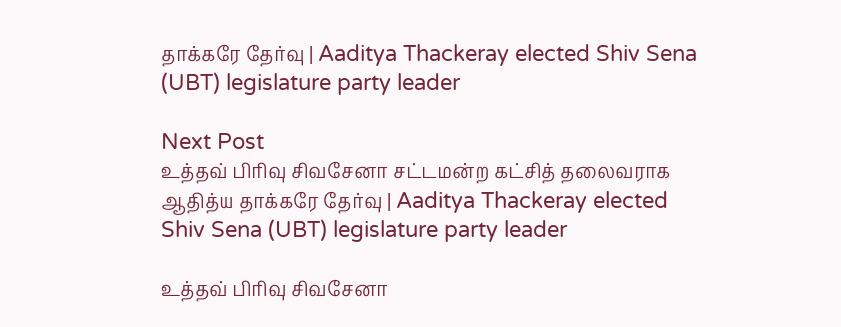தாக்கரே தேர்வு | Aaditya Thackeray elected Shiv Sena (UBT) legislature party leader

Next Post
உத்தவ் பிரிவு சிவசேனா சட்டமன்ற கட்சித் தலைவராக ஆதித்ய தாக்கரே தேர்வு | Aaditya Thackeray elected Shiv Sena (UBT) legislature party leader

உத்தவ் பிரிவு சிவசேனா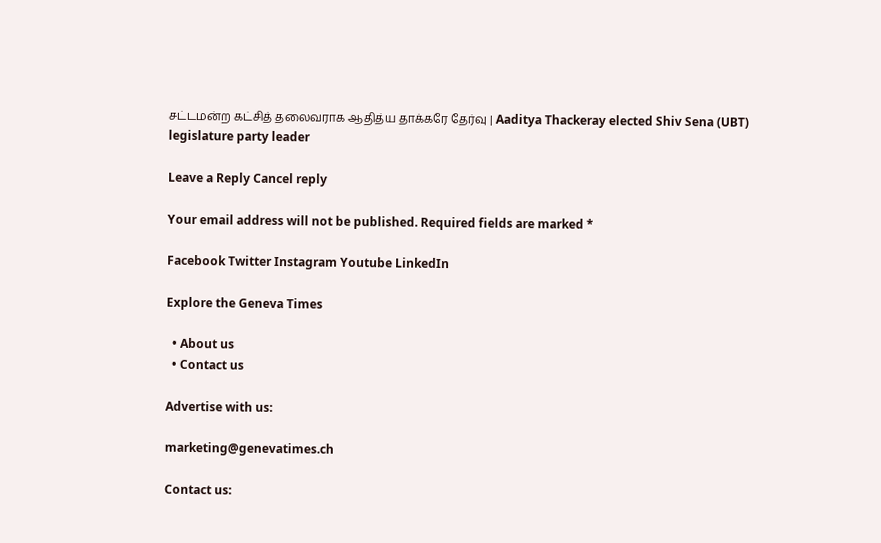சட்டமன்ற கட்சித் தலைவராக ஆதித்ய தாக்கரே தேர்வு | Aaditya Thackeray elected Shiv Sena (UBT) legislature party leader

Leave a Reply Cancel reply

Your email address will not be published. Required fields are marked *

Facebook Twitter Instagram Youtube LinkedIn

Explore the Geneva Times

  • About us
  • Contact us

Advertise with us:

marketing@genevatimes.ch

Contact us: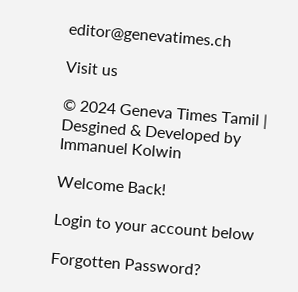editor@genevatimes.ch

Visit us

© 2024 Geneva Times Tamil | Desgined & Developed by Immanuel Kolwin

Welcome Back!

Login to your account below

Forgotten Password?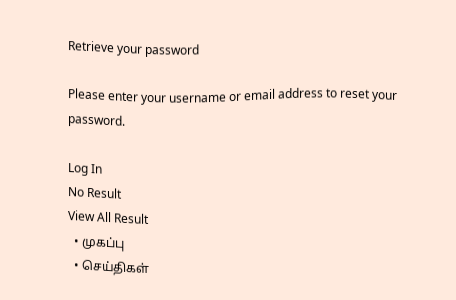Retrieve your password

Please enter your username or email address to reset your password.

Log In
No Result
View All Result
  • முகப்பு
  • செய்திகள்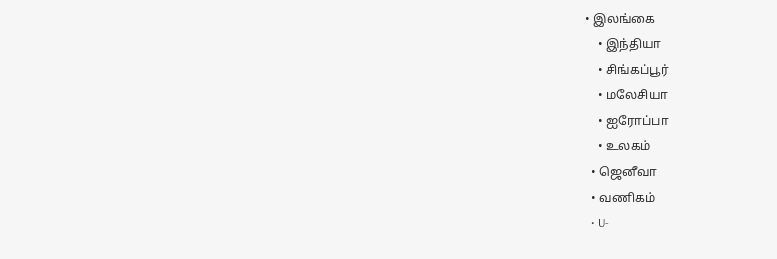• இலங்கை
    • இந்தியா
    • சிங்கப்பூர்
    • மலேசியா
    • ஐரோப்பா
    • உலகம்
  • ஜெனீவா
  • வணிகம்
  • U-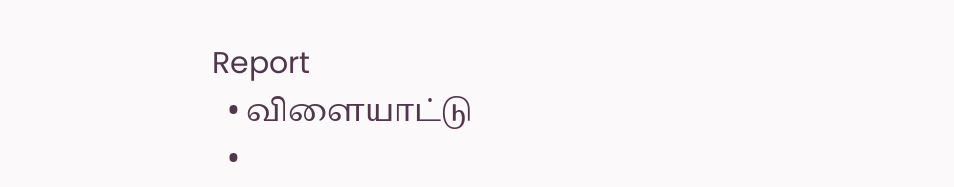Report
  • விளையாட்டு
  •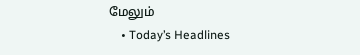மேலும்
    • Today’s Headlines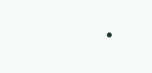•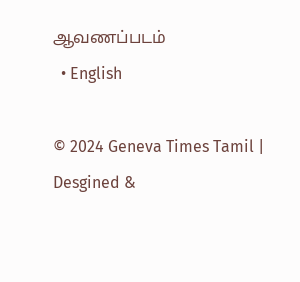ஆவணப்படம்
  • English

© 2024 Geneva Times Tamil | Desgined &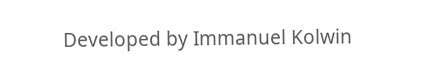Developed by Immanuel Kolwin